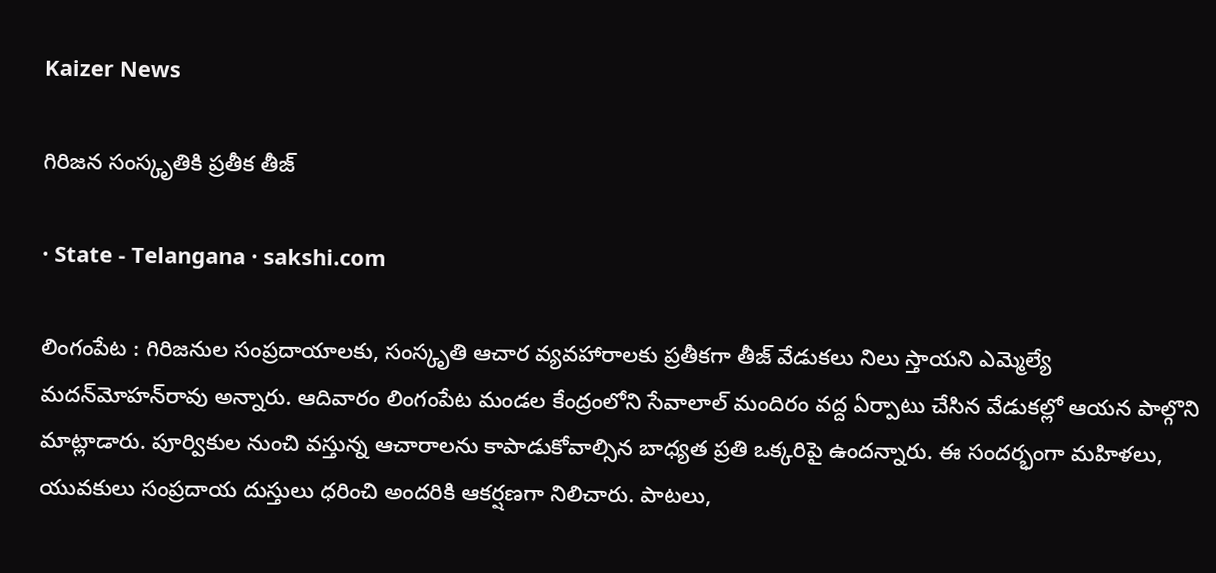Kaizer News

గిరిజన సంస్కృతికి ప్రతీక తీజ్‌

· State - Telangana · sakshi.com

లింగంపేట : గిరిజనుల సంప్రదాయాలకు, సంస్కృతి ఆచార వ్యవహారాలకు ప్రతీకగా తీజ్‌ వేడుకలు నిలు స్తాయని ఎమ్మెల్యే మదన్‌మోహన్‌రావు అన్నారు. ఆదివారం లింగంపేట మండల కేంద్రంలోని సేవాలాల్‌ మందిరం వద్ద ఏర్పాటు చేసిన వేడుకల్లో ఆయన పాల్గొని మాట్లాడారు. పూర్వికుల నుంచి వస్తున్న ఆచారాలను కాపాడుకోవాల్సిన బాధ్యత ప్రతి ఒక్కరిపై ఉందన్నారు. ఈ సందర్భంగా మహిళలు, యువకులు సంప్రదాయ దుస్తులు ధరించి అందరికి ఆకర్షణగా నిలిచారు. పాటలు,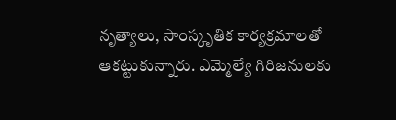నృత్యాలు, సాంస్కృతిక కార్యక్రమాలతో ఆకట్టుకున్నారు. ఎమ్మెల్యే గిరిజనులకు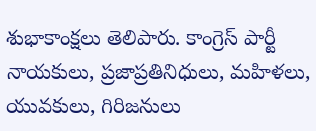శుభాకాంక్షలు తెలిపారు. కాంగ్రెస్‌ పార్టీ నాయకులు, ప్రజాప్రతినిధులు, మహిళలు, యువకులు, గిరిజనులు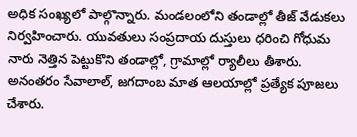అధిక సంఖ్యలో పాల్గొన్నారు. మండలంలోని తండాల్లో తీజ్‌ వేడుకలు నిర్వహించారు. యువతులు సంప్రదాయ దుస్తులు ధరించి గోధుమ నారు నెత్తిన పెట్టుకొని తండాల్లో, గ్రామాల్లో ర్యాలీలు తీశారు. అనంతరం సేవాలాల్‌, జగదాంబ మాత ఆలయాల్లో ప్రత్యేక పూజలు చేశారు.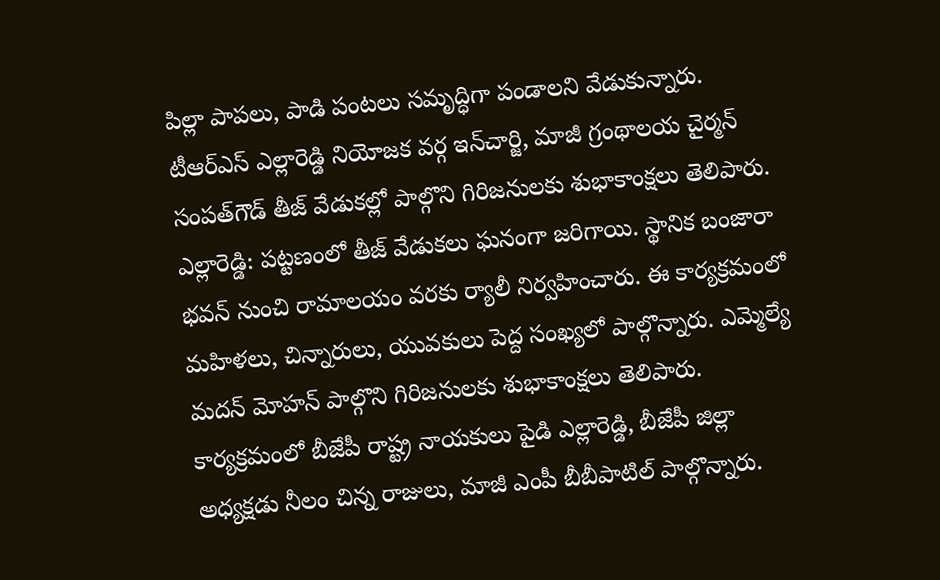పిల్లా పాపలు, పాడి పంటలు సమృద్ధిగా పండాలని వేడుకున్నారు. టీఆర్‌ఎస్‌ ఎల్లారెడ్డి నియోజక వర్గ ఇన్‌చార్జి, మాజీ గ్రంథాలయ చైర్మన్‌ సంపత్‌గౌడ్‌ తీజ్‌ వేడుకల్లో పాల్గొని గిరిజనులకు శుభాకాంక్షలు తెలిపారు. ఎల్లారెడ్డి: పట్టణంలో తీజ్‌ వేడుకలు ఘనంగా జరిగాయి. స్థానిక బంజారా భవన్‌ నుంచి రామాలయం వరకు ర్యాలీ నిర్వహించారు. ఈ కార్యక్రమంలో మహిళలు, చిన్నారులు, యువకులు పెద్ద సంఖ్యలో పాల్గొన్నారు. ఎమ్మెల్యే మదన్‌ మోహన్‌ పాల్గొని గిరిజనులకు శుభాకాంక్షలు తెలిపారు. కార్యక్రమంలో బీజేపీ రాష్ట్ర నాయకులు పైడి ఎల్లారెడ్డి, బీజేపీ జిల్లా అధ్యక్షడు నీలం చిన్న రాజులు, మాజీ ఎంపీ బీబీపాటిల్‌ పాల్గొన్నారు.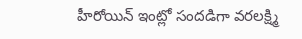హీరోయిన్ ఇంట్లో సందడిగా వరలక్ష‍్మి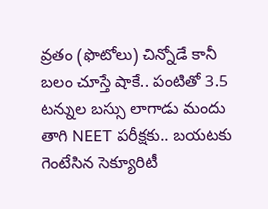వ్రతం (ఫొటోలు) చిన్నోడే కానీ బలం చూస్తే షాకే.. పంటితో 3.5 టన్నుల బస్సు లాగాడు మందు తాగి NEET పరీక్షకు.. బయటకు గెంటేసిన సెక్యూరిటీ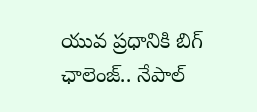యువ ప్రధానికి బిగ్ ఛాలెంజ్.. నేపాల్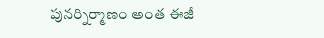పునర్నిర్మాణం అంత ఈజీ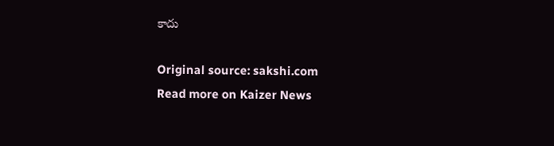కాదు

Original source: sakshi.com
Read more on Kaizer News